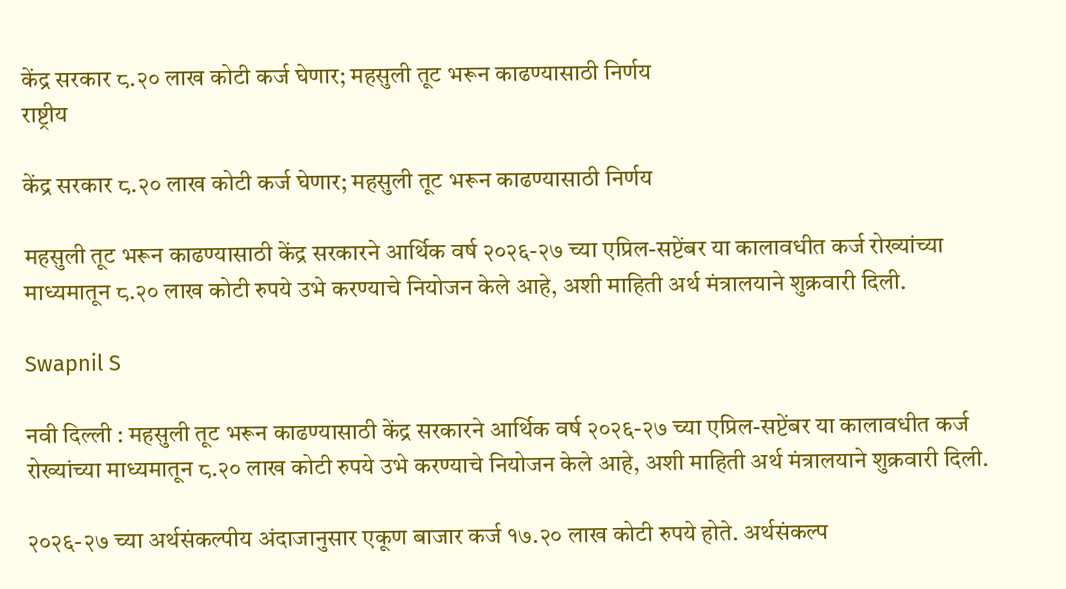केंद्र सरकार ८.२० लाख कोटी कर्ज घेणार; महसुली तूट भरून काढण्यासाठी निर्णय
राष्ट्रीय

केंद्र सरकार ८.२० लाख कोटी कर्ज घेणार; महसुली तूट भरून काढण्यासाठी निर्णय

महसुली तूट भरून काढण्यासाठी केंद्र सरकारने आर्थिक वर्ष २०२६-२७ च्या एप्रिल-सप्टेंबर या कालावधीत कर्ज रोख्यांच्या माध्यमातून ८.२० लाख कोटी रुपये उभे करण्याचे नियोजन केले आहे, अशी माहिती अर्थ मंत्रालयाने शुक्रवारी दिली.

Swapnil S

नवी दिल्ली : महसुली तूट भरून काढण्यासाठी केंद्र सरकारने आर्थिक वर्ष २०२६-२७ च्या एप्रिल-सप्टेंबर या कालावधीत कर्ज रोख्यांच्या माध्यमातून ८.२० लाख कोटी रुपये उभे करण्याचे नियोजन केले आहे, अशी माहिती अर्थ मंत्रालयाने शुक्रवारी दिली.

२०२६-२७ च्या अर्थसंकल्पीय अंदाजानुसार एकूण बाजार कर्ज १७.२० लाख कोटी रुपये होते. अर्थसंकल्प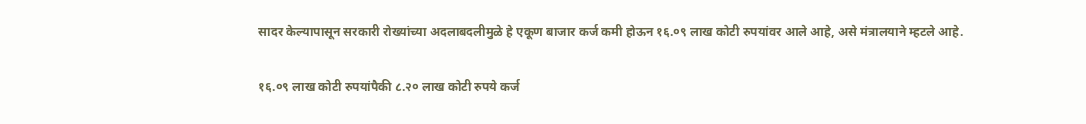सादर केल्यापासून सरकारी रोख्यांच्या अदलाबदलीमुळे हे एकूण बाजार कर्ज कमी होऊन १६.०९ लाख कोटी रुपयांवर आले आहे, असे मंत्रालयाने म्हटले आहे.

१६.०९ लाख कोटी रुपयांपैकी ८.२० लाख कोटी रुपये कर्ज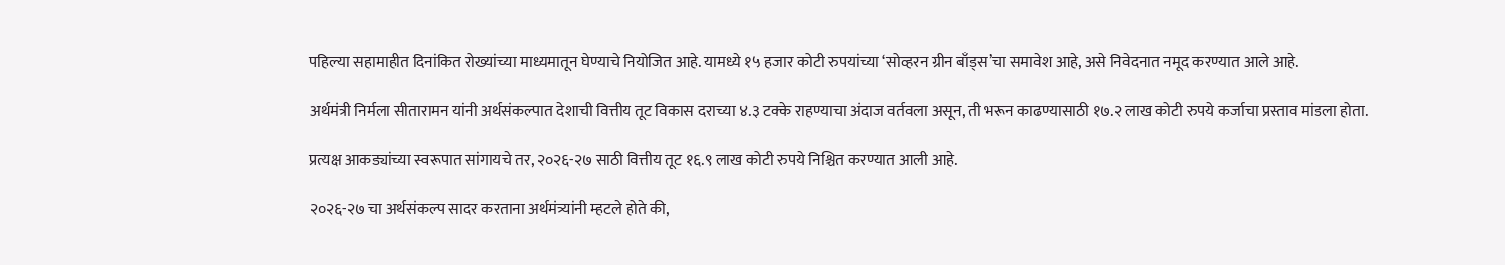पहिल्या सहामाहीत दिनांकित रोख्यांच्या माध्यमातून घेण्याचे नियोजित आहे. यामध्ये १५ हजार कोटी रुपयांच्या ‘सोव्हरन ग्रीन बाँड्स’चा समावेश आहे, असे निवेदनात नमूद करण्यात आले आहे.

अर्थमंत्री निर्मला सीतारामन यांनी अर्थसंकल्पात देशाची वित्तीय तूट विकास दराच्या ४.३ टक्के राहण्याचा अंदाज वर्तवला असून, ती भरून काढण्यासाठी १७.२ लाख कोटी रुपये कर्जाचा प्रस्ताव मांडला होता.

प्रत्यक्ष आकड्यांच्या स्वरूपात सांगायचे तर, २०२६-२७ साठी वित्तीय तूट १६.९ लाख कोटी रुपये निश्चित करण्यात आली आहे.

२०२६-२७ चा अर्थसंकल्प सादर करताना अर्थमंत्र्यांनी म्हटले होते की,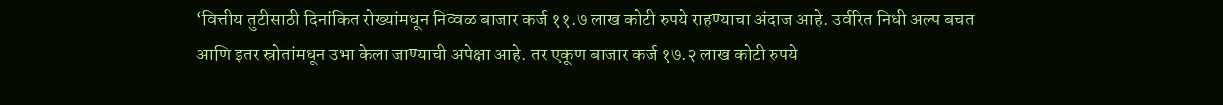‘वित्तीय तुटीसाठी दिनांकित रोख्यांमधून निव्वळ बाजार कर्ज ११.७ लाख कोटी रुपये राहण्याचा अंदाज आहे. उर्वरित निधी अल्प बचत आणि इतर स्रोतांमधून उभा केला जाण्याची अपेक्षा आहे. तर एकूण बाजार कर्ज १७.२ लाख कोटी रुपये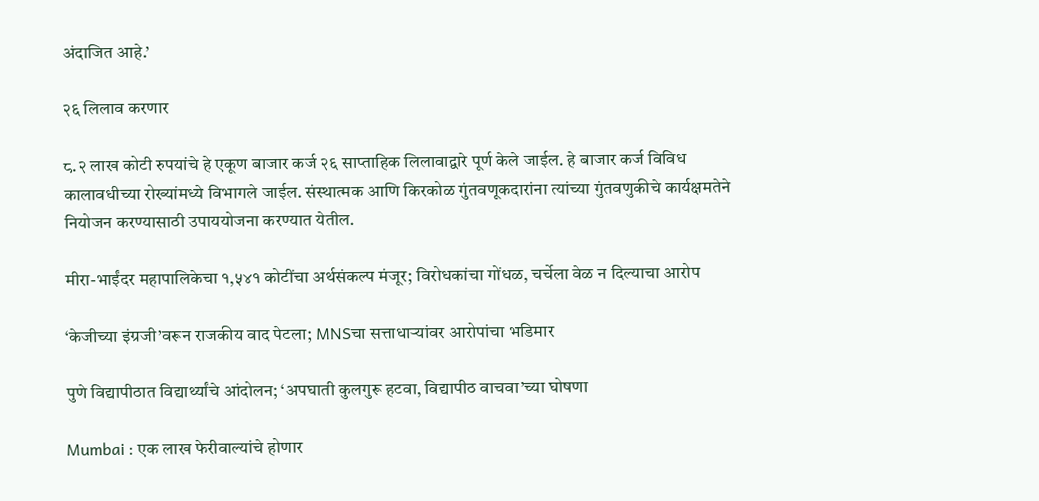अंदाजित आहे.’

२६ लिलाव करणार

८.२ लाख कोटी रुपयांचे हे एकूण बाजार कर्ज २६ साप्ताहिक लिलावाद्वारे पूर्ण केले जाईल. हे बाजार कर्ज विविध कालावधीच्या रोख्यांमध्ये विभागले जाईल. संस्थात्मक आणि किरकोळ गुंतवणूकदारांना त्यांच्या गुंतवणुकीचे कार्यक्षमतेने नियोजन करण्यासाठी उपाययोजना करण्यात येतील.

मीरा-भाईंदर महापालिकेचा १,५४१ कोटींचा अर्थसंकल्प मंजूर; विरोधकांचा गोंधळ, चर्चेला वेळ न दिल्याचा आरोप

‘केजीच्या इंग्रजी’वरून राजकीय वाद पेटला; MNSचा सत्ताधाऱ्यांवर आरोपांचा भडिमार

पुणे विद्यापीठात विद्यार्थ्यांचे आंदोलन; ‘अपघाती कुलगुरू हटवा, विद्यापीठ वाचवा’च्या घोषणा

Mumbai : एक लाख फेरीवाल्यांचे होणार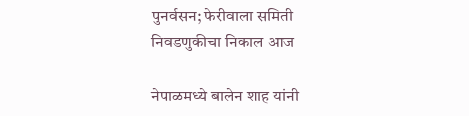पुनर्वसन; फेरीवाला समिती निवडणुकीचा निकाल आज

नेपाळमध्ये बालेन शाह यांनी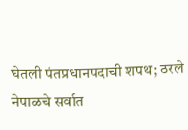घेतली पंतप्रधानपदाची शपथ; ठरले नेपाळचे सर्वात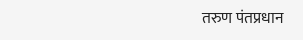तरुण पंतप्रधान